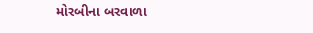મોરબીના બરવાળા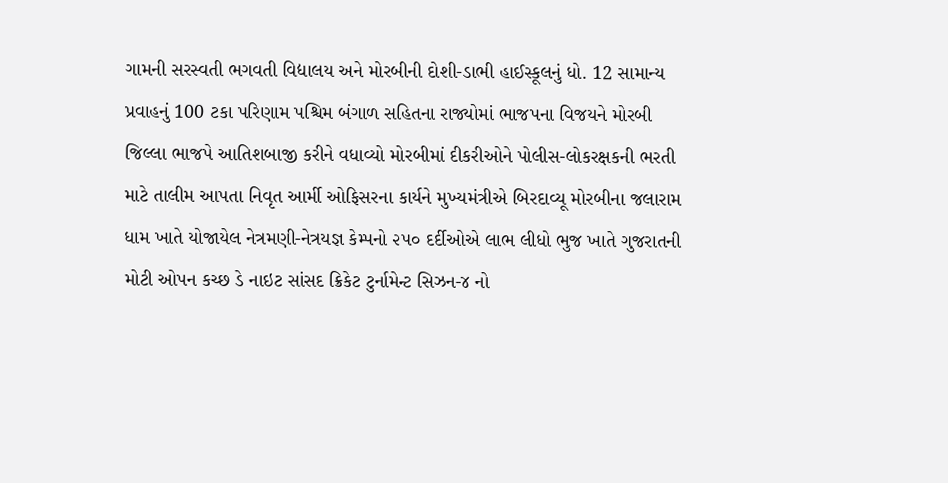ગામની સરસ્વતી ભગવતી વિદ્યાલય અને મોરબીની દોશી-ડાભી હાઈસ્કૂલનું ધો. 12 સામાન્ય પ્રવાહનું 100 ટકા પરિણામ પશ્ચિમ બંગાળ સહિતના રાજ્યોમાં ભાજપના વિજયને મોરબી જિલ્લા ભાજપે આતિશબાજી કરીને વધાવ્યો મોરબીમાં દીકરીઓને પોલીસ-લોકરક્ષકની ભરતી માટે તાલીમ આપતા નિવૃત આર્મી ઓફિસરના કાર્યને મુખ્યમંત્રીએ બિરદાવ્યૂ મોરબીના જલારામ ધામ ખાતે યોજાયેલ નેત્રમણી-નેત્રયજ્ઞ કેમ્પનો ૨૫૦ દર્દીઓએ લાભ લીધો ભુજ ખાતે ગુજરાતની મોટી ઓપન કચ્છ ડે નાઇટ સાંસદ ક્રિકેટ ટુર્નામેન્ટ સિઝન-૪ નો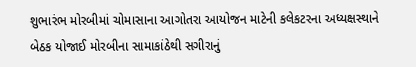શુભારંભ મોરબીમાં ચોમાસાના આગોતરા આયોજન માટેની કલેકટરના અધ્યક્ષસ્થાને બેઠક યોજાઈ મોરબીના સામાકાંઠેથી સગીરાનું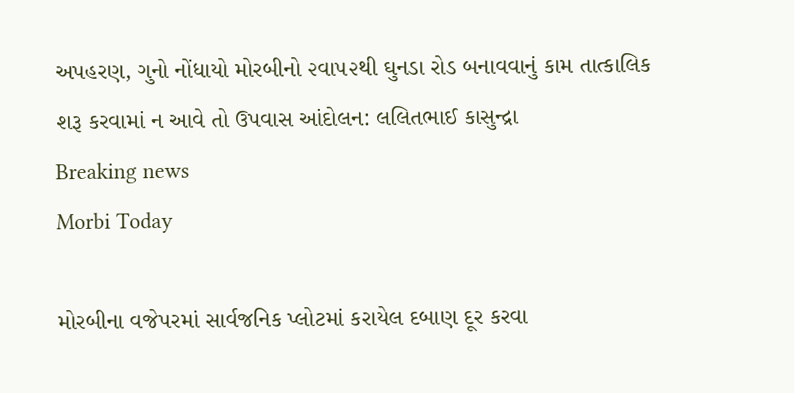અપહરણ, ગુનો નોંધાયો મોરબીનો ૨વા૫૨થી ઘુનડા રોડ બનાવવાનું કામ તાત્કાલિક શરૂ કરવામાં ન આવે તો ઉપવાસ આંદોલન: લલિતભાઈ કાસુન્દ્રા
Breaking news
Morbi Today

મોરબીના વજેપરમાં સાર્વજનિક પ્લોટમાં કરાયેલ દબાણ દૂર કરવા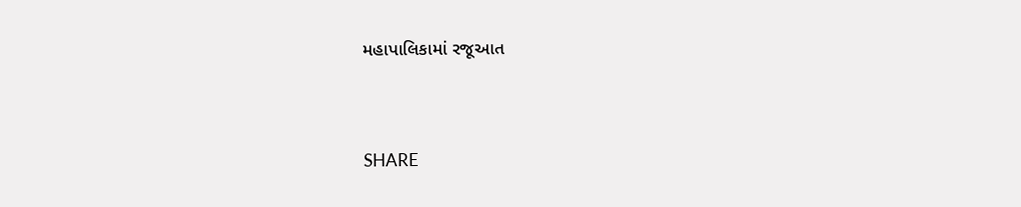મહાપાલિકામાં રજૂઆત


SHARE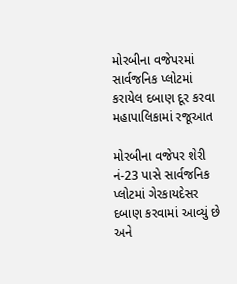મોરબીના વજેપરમાં સાર્વજનિક પ્લોટમાં કરાયેલ દબાણ દૂર કરવા મહાપાલિકામાં રજૂઆત

મોરબીના વજેપર શેરી નં-23 પાસે સાર્વજનિક પ્લોટમાં ગેરકાયદેસર દબાણ કરવામાં આવ્યું છે અને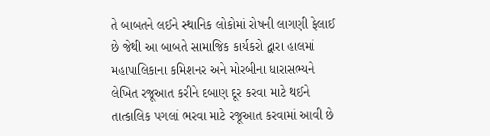તે બાબતને લઈને સ્થાનિક લોકોમાં રોષની લાગણી ફેલાઈ છે જેથી આ બાબતે સામાજિક કાર્યકરો દ્વારા હાલમાં મહાપાલિકાના કમિશનર અને મોરબીના ધારાસભ્યને લેખિત રજૂઆત કરીને દબાણ દૂર કરવા માટે થઈને તાત્કાલિક પગલાં ભરવા માટે રજૂઆત કરવામાં આવી છે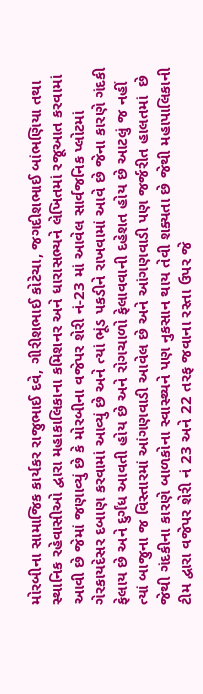મોરબીના સામાજિક કાર્યકર રાજુભાઈ દવે, ગીરીશભાઈ કોટેચા, જગદીશભાઈ બાંભણિયા તથા સ્થાનિક રહેવાસીઓ દ્વારા મહાકાલિકાના કમિશનર અને ધારાસભ્યને લેખિતમાં રજૂઆત કરવામાં આવી છે જેમાં જણાવ્યું છે કે મોરબીના વજેપર શેરી નં-23 માં આવેલ સાર્વજનિક પ્લોટમાં ગેરકાયદેસર દબાણ કરવામાં આવ્યું છે અને ત્યાં ભૂંડ પકડીને રાખવામાં આવે છે જેના કારણે ગંદકી ફેલાય છે અને દુર્ગંધ આવતી હોય છે અને રોગચાળો ફેલાવવાની દહેશત હોય છે આટલું જ નહીં ત્યાં બાજુના જ વિસ્તારમાં આંગણવાડી આવેલ છે અને આંગણવાડી પણ જર્જરીત હાલતમાં  છે જેથી ગંદકીના કારણે બાળકોના સ્વાસ્થ્યને પણ નુકસાન થાય તેવી શક્યતા છે જેથી મહાપાલિકાની ટીમ દ્વારા વજેપર શેરી નં 23 અને 22 તરફ જવાના રસ્તા ઉપર જે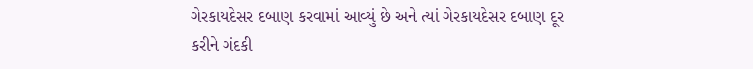ગેરકાયદેસર દબાણ કરવામાં આવ્યું છે અને ત્યાં ગેરકાયદેસર દબાણ દૂર કરીને ગંદકી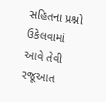સહિતના પ્રશ્નો ઉકેલવામાં આવે તેવી રજૂઆત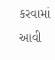કરવામાં આવી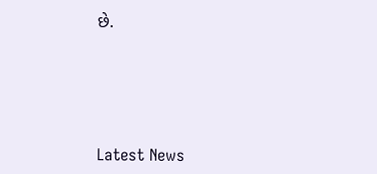છે.






Latest News